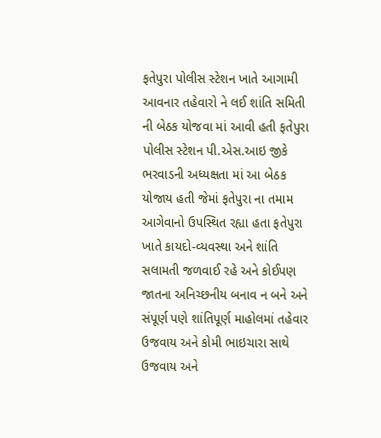ફતેપુરા પોલીસ સ્ટેશન ખાતે આગામી આવનાર તહેવારો ને લઈ શાંતિ સમિતી ની બેઠક યોજવા માં આવી હતી ફતેપુરા પોલીસ સ્ટેશન પી.એસ.આઇ જીકે ભરવાડની અધ્યક્ષતા માં આ બેઠક યોજાય હતી જેમાં ફતેપુરા ના તમામ આગેવાનો ઉપસ્થિત રહ્યા હતા ફતેપુરા ખાતે કાયદો-વ્યવસ્થા અને શાંતિ સલામતી જળવાઈ રહે અને કોઈપણ જાતના અનિચ્છનીય બનાવ ન બને અને સંપૂર્ણ પણે શાંતિપૂર્ણ માહોલમાં તહેવાર ઉજવાય અને કોમી ભાઇચારા સાથે ઉજવાય અને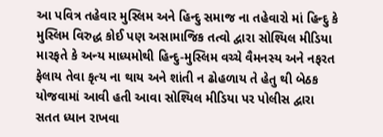આ પવિત્ર તહેવાર મુસ્લિમ અને હિન્દુ સમાજ ના તહેવારો માં હિન્દુ કે મુસ્લિમ વિરુદ્ધ કોઈ પણ અસામાજિક તત્વો દ્વારા સોશ્યિલ મીડિયા મારફતે કે અન્ય માધ્યમોથી હિન્દુ-મુસ્લિમ વચ્ચે વૈમનસ્ય અને નફરત ફેલાય તેવા કૃત્ય ના થાય અને શાંતી ન ઢોહળાય તે હેતુ થી બેઠક યોજવામાં આવી હતી આવા સોશ્યિલ મીડિયા પર પોલીસ દ્વારા સતત ધ્યાન રાખવા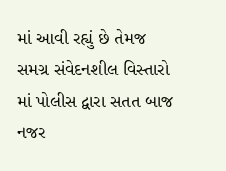માં આવી રહ્યું છે તેમજ સમગ્ર સંવેદનશીલ વિસ્તારો માં પોલીસ દ્વારા સતત બાજ નજર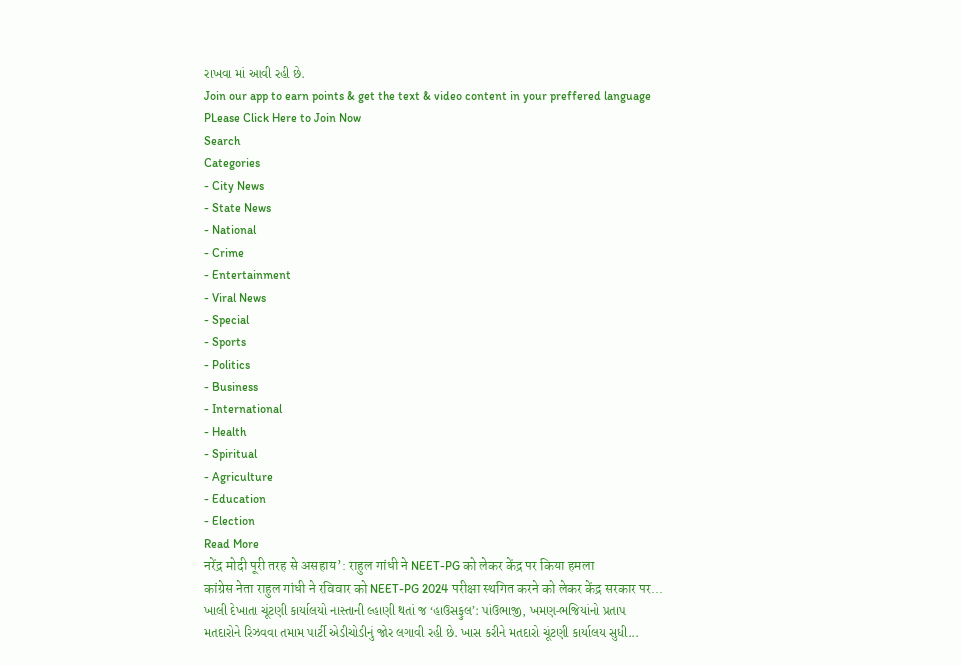રાખવા માં આવી રહી છે.
Join our app to earn points & get the text & video content in your preffered language
PLease Click Here to Join Now
Search
Categories
- City News
- State News
- National
- Crime
- Entertainment
- Viral News
- Special
- Sports
- Politics
- Business
- International
- Health
- Spiritual
- Agriculture
- Education
- Election
Read More
नरेंद्र मोदी पूरी तरह से असहाय’: राहुल गांधी ने NEET-PG को लेकर केंद्र पर किया हमला
कांग्रेस नेता राहुल गांधी ने रविवार को NEET-PG 2024 परीक्षा स्थगित करने को लेकर केंद्र सरकार पर...
ખાલી દેખાતા ચૂંટણી કાર્યાલયો નાસ્તાની લ્હાણી થતાં જ ‘હાઉસફુલ’: પાંઉભાજી, ખમણ-ભજિયાંનો પ્રતાપ
મતદારોને રિઝવવા તમામ પાર્ટી એડીચોડીનું જોર લગાવી રહી છે. ખાસ કરીને મતદારો ચૂંટણી કાર્યાલય સુધી...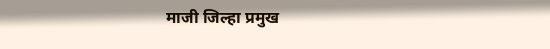माजी जिल्हा प्रमुख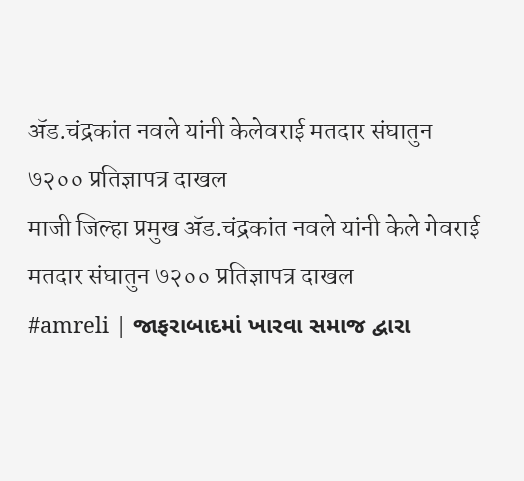ॲड.चंद्रकांत नवले यांनी केलेवराई मतदार संघातुन ७२०० प्रतिज्ञापत्र दाखल
माजी जिल्हा प्रमुख ॲड.चंद्रकांत नवले यांनी केले गेवराई मतदार संघातुन ७२०० प्रतिज्ञापत्र दाखल
#amreli | જાફરાબાદમાં ખારવા સમાજ દ્વારા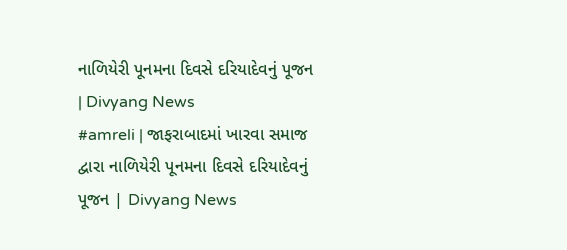નાળિયેરી પૂનમના દિવસે દરિયાદેવનું પૂજન | Divyang News
#amreli | જાફરાબાદમાં ખારવા સમાજ દ્વારા નાળિયેરી પૂનમના દિવસે દરિયાદેવનું પૂજન | Divyang News